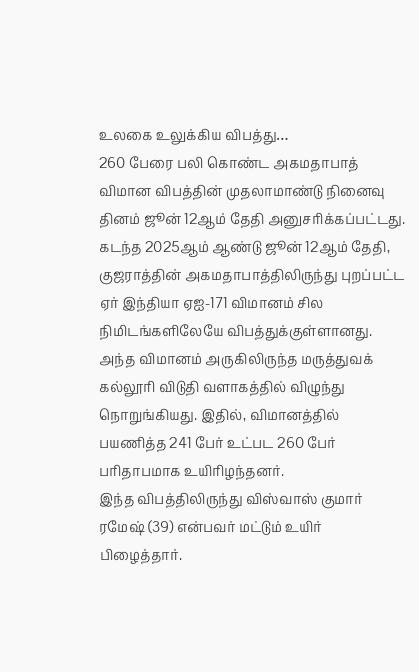உலகை உலுக்கிய விபத்து…
260 பேரை பலி கொண்ட அகமதாபாத் விமான விபத்தின் முதலாமாண்டு நினைவு தினம் ஜூன் 12ஆம் தேதி அனுசரிக்கப்பட்டது.
கடந்த 2025ஆம் ஆண்டு ஜூன் 12ஆம் தேதி, குஜராத்தின் அகமதாபாத்திலிருந்து புறப்பட்ட ஏர் இந்தியா ஏஐ-171 விமானம் சில நிமிடங்களிலேயே விபத்துக்குள்ளானது. அந்த விமானம் அருகிலிருந்த மருத்துவக் கல்லூரி விடுதி வளாகத்தில் விழுந்து நொறுங்கியது. இதில், விமானத்தில் பயணித்த 241 பேர் உட்பட 260 பேர் பரிதாபமாக உயிரிழந்தனர்.
இந்த விபத்திலிருந்து விஸ்வாஸ் குமார் ரமேஷ் (39) என்பவர் மட்டும் உயிர் பிழைத்தார்.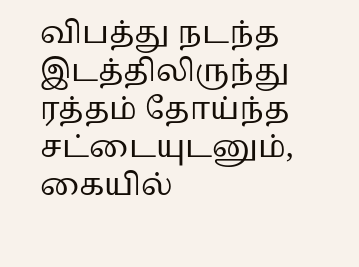விபத்து நடந்த இடத்திலிருந்து ரத்தம் தோய்ந்த சட்டையுடனும், கையில்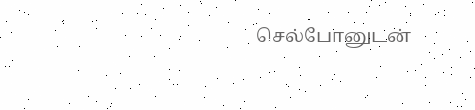செல்போனுடன்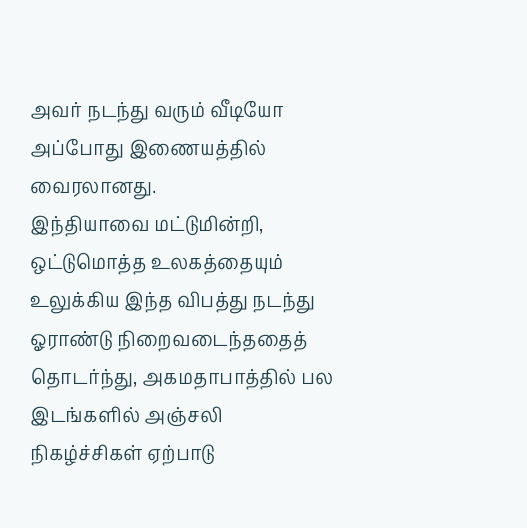அவர் நடந்து வரும் வீடியோ அப்போது இணையத்தில் வைரலானது.
இந்தியாவை மட்டுமின்றி, ஒட்டுமொத்த உலகத்தையும் உலுக்கிய இந்த விபத்து நடந்து ஓராண்டு நிறைவடைந்ததைத் தொடர்ந்து, அகமதாபாத்தில் பல இடங்களில் அஞ்சலி நிகழ்ச்சிகள் ஏற்பாடு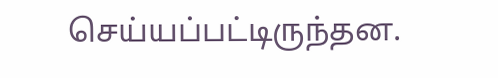செய்யப்பட்டிருந்தன.